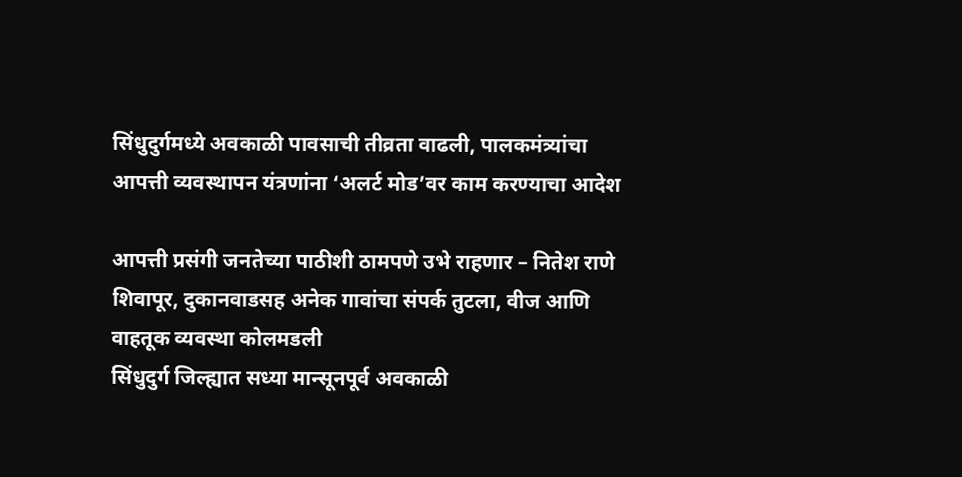सिंधुदुर्गमध्ये अवकाळी पावसाची तीव्रता वाढली, पालकमंत्र्यांचा आपत्ती व्यवस्थापन यंत्रणांना ‘अलर्ट मोड’वर काम करण्याचा आदेश

आपत्ती प्रसंगी जनतेच्या पाठीशी ठामपणे उभे राहणार – नितेश राणे
शिवापूर, दुकानवाडसह अनेक गावांचा संपर्क तुटला, वीज आणि वाहतूक व्यवस्था कोलमडली
सिंधुदुर्ग जिल्ह्यात सध्या मान्सूनपूर्व अवकाळी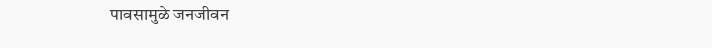पावसामुळे जनजीवन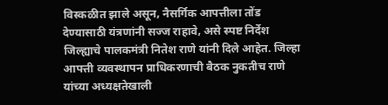विस्कळीत झाले असून, नैसर्गिक आपत्तीला तोंड देण्यासाठी यंत्रणांनी सज्ज राहावे, असे स्पष्ट निर्देश जिल्ह्याचे पालकमंत्री नितेश राणे यांनी दिले आहेत. जिल्हा आपत्ती व्यवस्थापन प्राधिकरणाची बैठक नुकतीच राणे यांच्या अध्यक्षतेखाली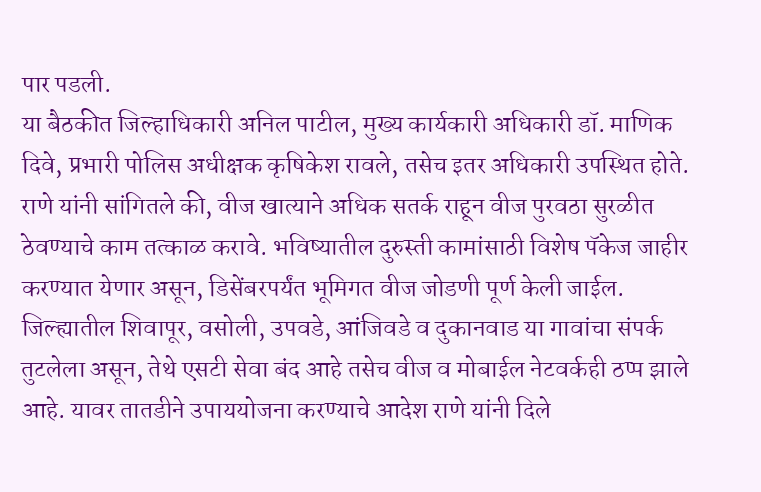पार पडली.
या बैठकीत जिल्हाधिकारी अनिल पाटील, मुख्य कार्यकारी अधिकारी डॉ. माणिक दिवे, प्रभारी पोलिस अधीक्षक कृषिकेश रावले, तसेच इतर अधिकारी उपस्थित होते. राणे यांनी सांगितले की, वीज खात्याने अधिक सतर्क राहून वीज पुरवठा सुरळीत ठेवण्याचे काम तत्काळ करावे. भविष्यातील दुरुस्ती कामांसाठी विशेष पॅकेज जाहीर करण्यात येणार असून, डिसेंबरपर्यंत भूमिगत वीज जोडणी पूर्ण केली जाईल.
जिल्ह्यातील शिवापूर, वसोली, उपवडे, आंजिवडे व दुकानवाड या गावांचा संपर्क तुटलेला असून, तेथे एसटी सेवा बंद आहे तसेच वीज व मोबाईल नेटवर्कही ठप्प झाले आहे. यावर तातडीने उपाययोजना करण्याचे आदेश राणे यांनी दिले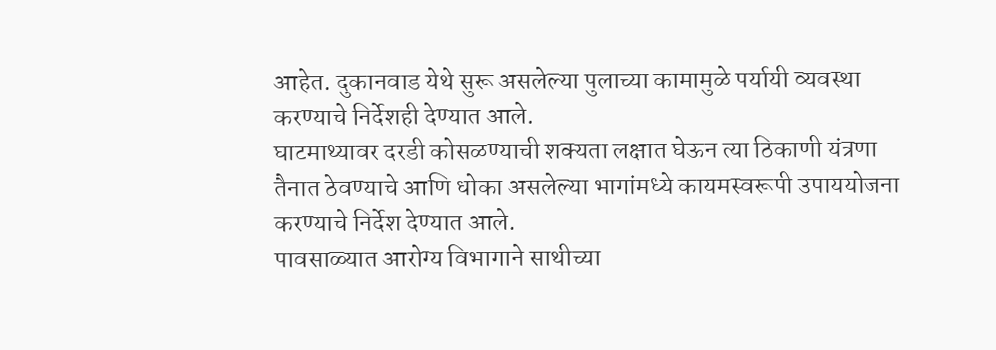आहेत. दुकानवाड येथे सुरू असलेल्या पुलाच्या कामामुळे पर्यायी व्यवस्था करण्याचे निर्देशही देण्यात आले.
घाटमाथ्यावर दरडी कोसळण्याची शक्यता लक्षात घेऊन त्या ठिकाणी यंत्रणा तैनात ठेवण्याचे आणि धोका असलेल्या भागांमध्ये कायमस्वरूपी उपाययोजना करण्याचे निर्देश देण्यात आले.
पावसाळ्यात आरोग्य विभागाने साथीच्या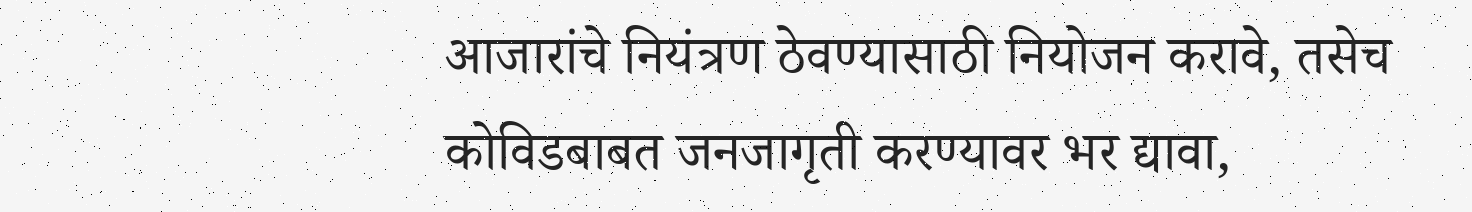आजारांचे नियंत्रण ठेवण्यासाठी नियोजन करावे, तसेच कोविडबाबत जनजागृती करण्यावर भर द्यावा,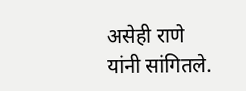असेही राणे यांनी सांगितले.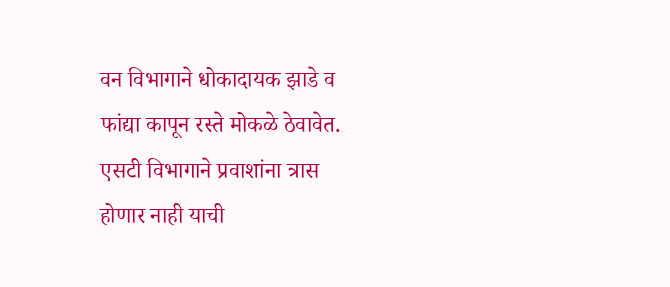वन विभागाने धोकादायक झाडे व फांद्या कापून रस्ते मोकळे ठेवावेत. एसटी विभागाने प्रवाशांना त्रास होणार नाही याची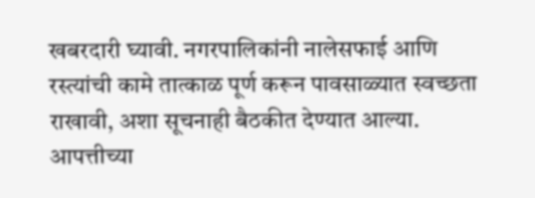खबरदारी घ्यावी. नगरपालिकांनी नालेसफाई आणि रस्त्यांची कामे तात्काळ पूर्ण करून पावसाळ्यात स्वच्छता राखावी, अशा सूचनाही बैठकीत देण्यात आल्या.
आपत्तीच्या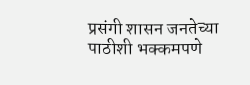प्रसंगी शासन जनतेच्या पाठीशी भक्कमपणे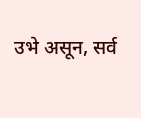उभे असून, सर्व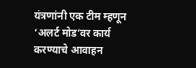यंत्रणांनी एक टीम म्हणून ‘अलर्ट मोड’वर कार्य करण्याचे आवाहन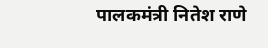पालकमंत्री नितेश राणे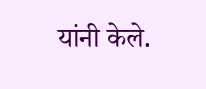यांनी केले.